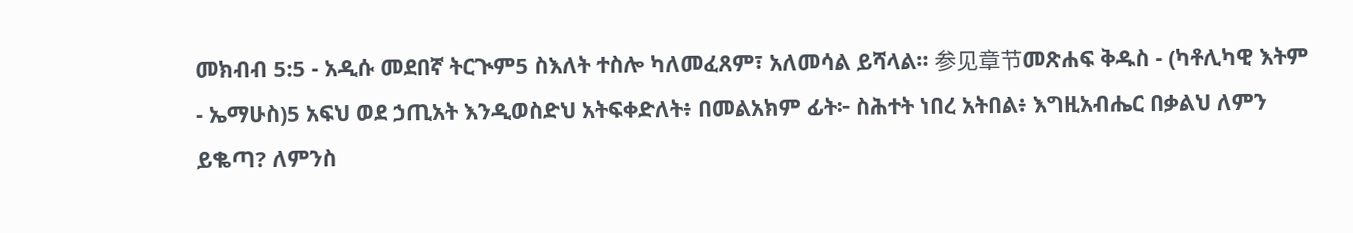መክብብ 5:5 - አዲሱ መደበኛ ትርጒም5 ስእለት ተስሎ ካለመፈጸም፣ አለመሳል ይሻላል። 参见章节መጽሐፍ ቅዱስ - (ካቶሊካዊ እትም - ኤማሁስ)5 አፍህ ወደ ኃጢአት እንዲወስድህ አትፍቀድለት፥ በመልአክም ፊት፦ ስሕተት ነበረ አትበል፥ እግዚአብሔር በቃልህ ለምን ይቈጣ? ለምንስ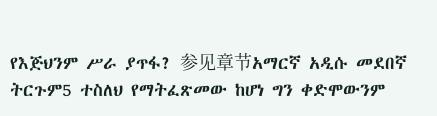የእጅህንም ሥራ ያጥፋ? 参见章节አማርኛ አዲሱ መደበኛ ትርጉም5 ተስለህ የማትፈጽመው ከሆነ ግን ቀድሞውንም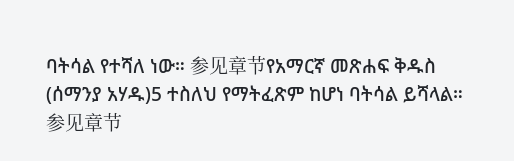ባትሳል የተሻለ ነው። 参见章节የአማርኛ መጽሐፍ ቅዱስ (ሰማንያ አሃዱ)5 ተስለህ የማትፈጽም ከሆነ ባትሳል ይሻላል። 参见章节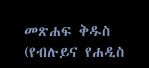መጽሐፍ ቅዱስ (የብሉይና የሐዲስ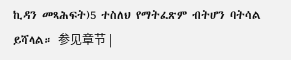ኪዳን መጻሕፍት)5 ተስለህ የማትፈጽም ብትሆን ባትሳል ይሻላል። 参见章节 |